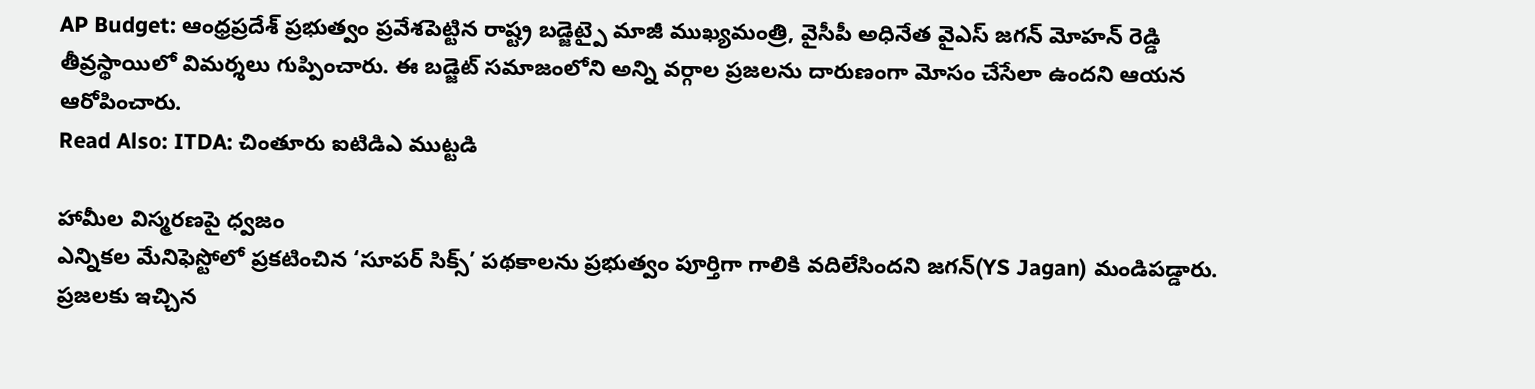AP Budget: ఆంధ్రప్రదేశ్ ప్రభుత్వం ప్రవేశపెట్టిన రాష్ట్ర బడ్జెట్పై మాజీ ముఖ్యమంత్రి, వైసీపీ అధినేత వైఎస్ జగన్ మోహన్ రెడ్డి తీవ్రస్థాయిలో విమర్శలు గుప్పించారు. ఈ బడ్జెట్ సమాజంలోని అన్ని వర్గాల ప్రజలను దారుణంగా మోసం చేసేలా ఉందని ఆయన ఆరోపించారు.
Read Also: ITDA: చింతూరు ఐటిడిఎ ముట్టడి

హామీల విస్మరణపై ధ్వజం
ఎన్నికల మేనిఫెస్టోలో ప్రకటించిన ‘సూపర్ సిక్స్’ పథకాలను ప్రభుత్వం పూర్తిగా గాలికి వదిలేసిందని జగన్(YS Jagan) మండిపడ్డారు. ప్రజలకు ఇచ్చిన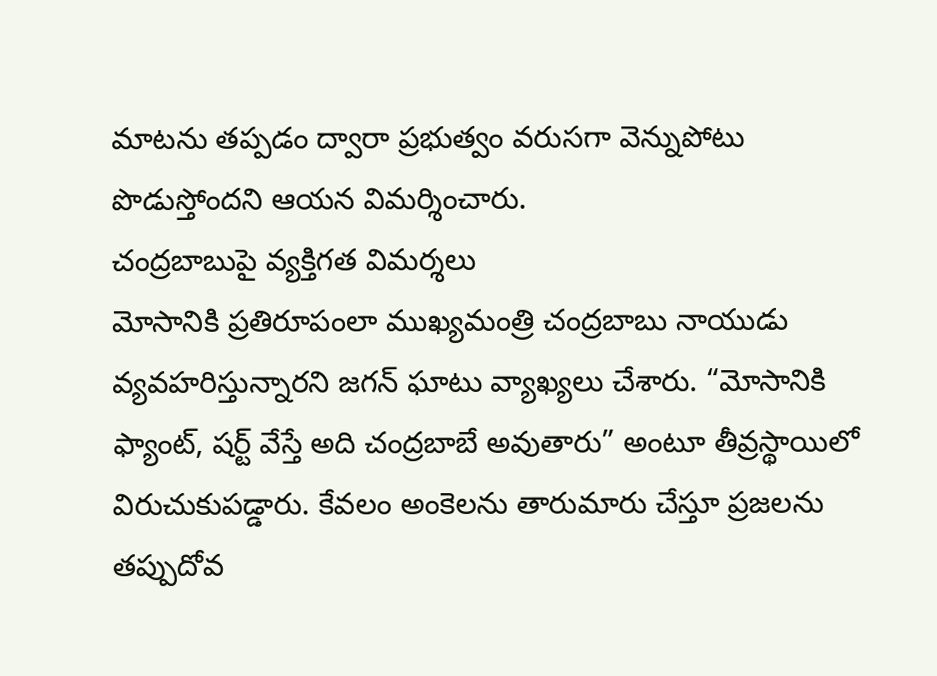మాటను తప్పడం ద్వారా ప్రభుత్వం వరుసగా వెన్నుపోటు పొడుస్తోందని ఆయన విమర్శించారు.
చంద్రబాబుపై వ్యక్తిగత విమర్శలు
మోసానికి ప్రతిరూపంలా ముఖ్యమంత్రి చంద్రబాబు నాయుడు వ్యవహరిస్తున్నారని జగన్ ఘాటు వ్యాఖ్యలు చేశారు. “మోసానికి ఫ్యాంట్, షర్ట్ వేస్తే అది చంద్రబాబే అవుతారు” అంటూ తీవ్రస్థాయిలో విరుచుకుపడ్డారు. కేవలం అంకెలను తారుమారు చేస్తూ ప్రజలను తప్పుదోవ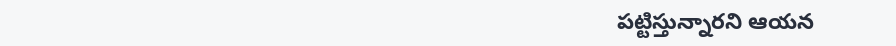పట్టిస్తున్నారని ఆయన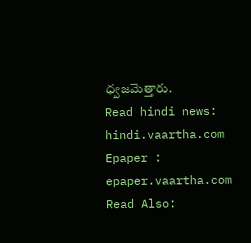ధ్వజమెత్తారు.
Read hindi news: hindi.vaartha.com
Epaper : epaper.vaartha.com
Read Also: